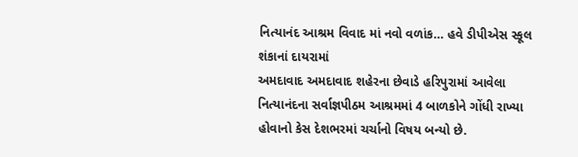નિત્યાનંદ આશ્રમ વિવાદ માં નવો વળાંક… હવે ડીપીએસ સ્કૂલ શંકાનાં દાયરામાં
અમદાવાદ અમદાવાદ શહેરના છેવાડે હરિપુરામાં આવેલા નિત્યાનંદના સર્વાજ્ઞપીઠમ આશ્રમમાં 4 બાળકોને ગોંધી રાખ્યા હોવાનો કેસ દેશભરમાં ચર્ચાનો વિષય બન્યો છે.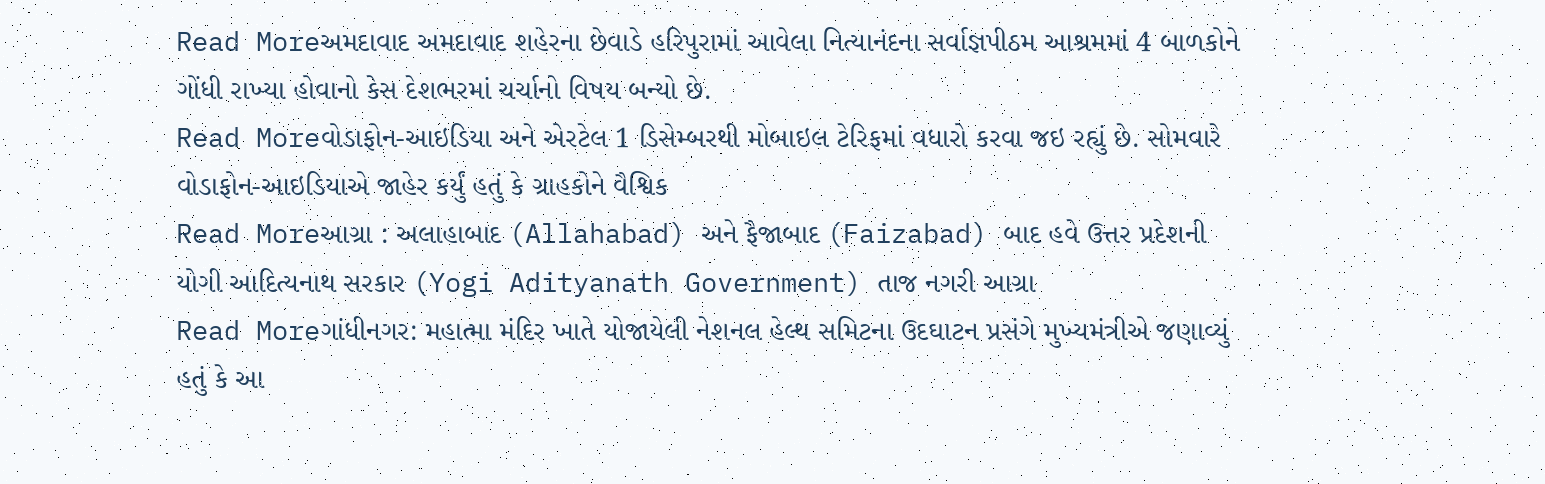Read Moreઅમદાવાદ અમદાવાદ શહેરના છેવાડે હરિપુરામાં આવેલા નિત્યાનંદના સર્વાજ્ઞપીઠમ આશ્રમમાં 4 બાળકોને ગોંધી રાખ્યા હોવાનો કેસ દેશભરમાં ચર્ચાનો વિષય બન્યો છે.
Read Moreવોડાફોન-આઇડિયા અને એરટેલ 1 ડિસેમ્બરથી મોબાઇલ ટેરિફમાં વધારો કરવા જઇ રહ્યું છે. સોમવારે વોડાફોન-આઇડિયાએ જાહેર કર્યું હતું કે ગ્રાહકોને વૈશ્વિક
Read Moreઆગ્રા : અલાહાબાદ (Allahabad) અને ફૈજાબાદ (Faizabad) બાદ હવે ઉત્તર પ્રદેશની યોગી આદિત્યનાથ સરકાર (Yogi Adityanath Government) તાજ નગરી આગ્રા
Read Moreગાંધીનગર: મહાત્મા મંદિર ખાતે યોજાયેલી નેશનલ હેલ્થ સમિટના ઉદઘાટન પ્રસંગે મુખ્યમંત્રીએ જણાવ્યું હતું કે આ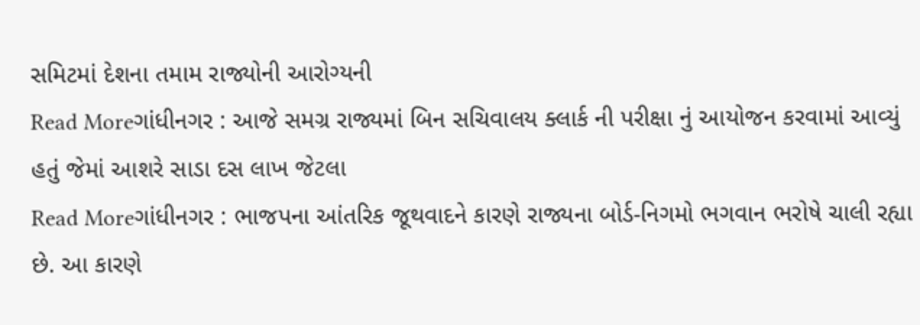સમિટમાં દેશના તમામ રાજ્યોની આરોગ્યની
Read Moreગાંધીનગર : આજે સમગ્ર રાજ્યમાં બિન સચિવાલય ક્લાર્ક ની પરીક્ષા નું આયોજન કરવામાં આવ્યું હતું જેમાં આશરે સાડા દસ લાખ જેટલા
Read Moreગાંધીનગર : ભાજપના આંતરિક જૂથવાદને કારણે રાજ્યના બોર્ડ-નિગમો ભગવાન ભરોષે ચાલી રહ્યા છે. આ કારણે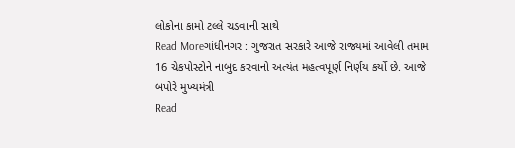લોકોના કામો ટલ્લે ચડવાની સાથે
Read Moreગાંધીનગર : ગુજરાત સરકારે આજે રાજ્યમાં આવેલી તમામ 16 ચેકપોસ્ટોને નાબુદ કરવાનો અત્યંત મહત્વપૂર્ણ નિર્ણય કર્યો છે. આજે બપોરે મુખ્યમંત્રી
Read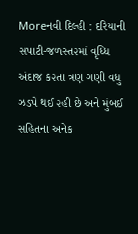Moreનવી દિલ્હી : દરિયાની સપાટી-જળસ્ત૨માં વૃધ્ધિ અંદાજ ક૨તા ત્રણ ગણી વધુ ઝડપે થઈ ૨હી છે અને મુંબઈ સહિતના અનેક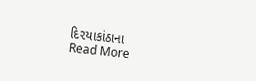દિ૨યાકાંઠાના
Read More